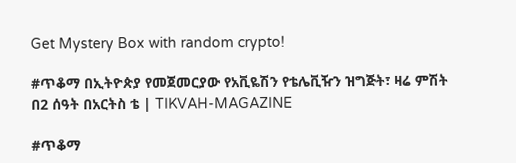Get Mystery Box with random crypto!

#ጥቆማ በኢትዮጵያ የመጀመርያው የአቪዬሽን የቴሌቪዥን ዝግጅት፣ ዛሬ ምሽት በ2 ሰዓት በአርትስ ቴ | TIKVAH-MAGAZINE

#ጥቆማ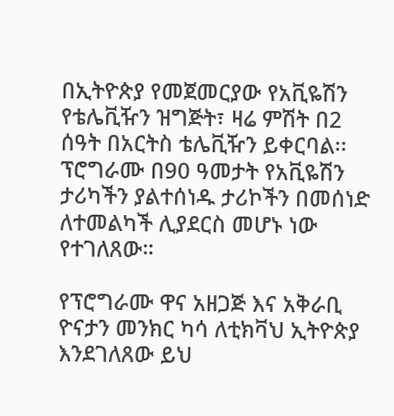በኢትዮጵያ የመጀመርያው የአቪዬሽን የቴሌቪዥን ዝግጅት፣ ዛሬ ምሽት በ2 ሰዓት በአርትስ ቴሌቪዥን ይቀርባል፡፡ ፕሮግራሙ በ90 ዓመታት የአቪዬሽን ታሪካችን ያልተሰነዱ ታሪኮችን በመሰነድ ለተመልካች ሊያደርስ መሆኑ ነው የተገለጸው።

የፕሮግራሙ ዋና አዘጋጅ እና አቅራቢ ዮናታን መንክር ካሳ ለቲክቫህ ኢትዮጵያ እንደገለጸው ይህ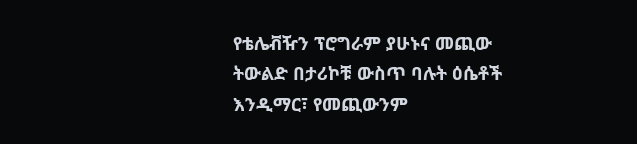የቴሌቭዥን ፕሮግራም ያሁኑና መጪው ትውልድ በታሪኮቹ ውስጥ ባሉት ዕሴቶች እንዲማር፣ የመጪውንም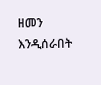ዘመን እንዲሰራበት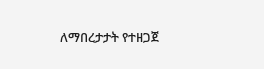ለማበረታታት የተዘጋጀ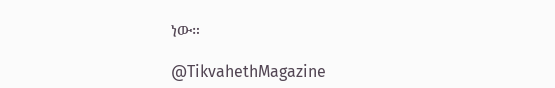ነው።

@TikvahethMagazine